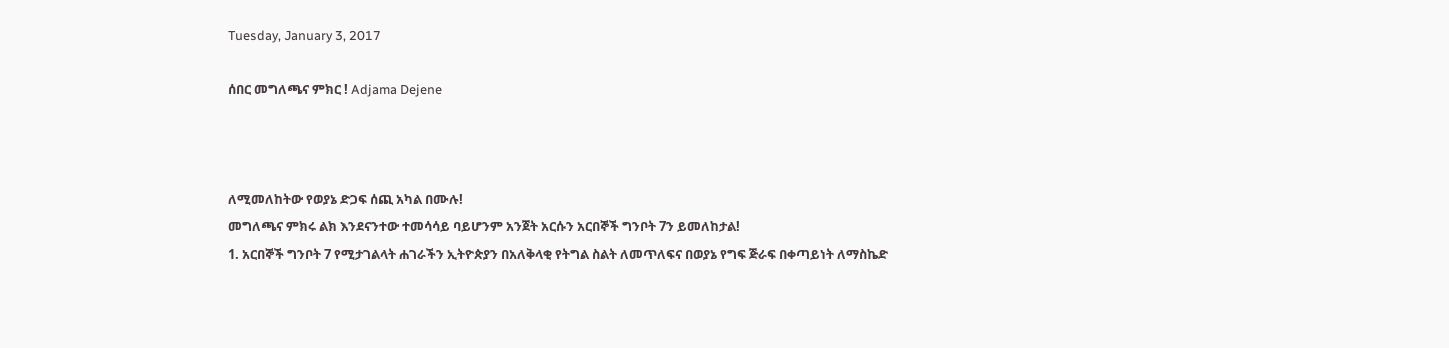Tuesday, January 3, 2017

ሰበር መግለጫና ምክር ! Adjama Dejene



ለሚመለከትው የወያኔ ድጋፍ ሰጪ አካል በሙሉ!
መግለጫና ምክሩ ልክ እንደናንተው ተመሳሳይ ባይሆንም አንጀት አርሱን አርበኞች ግንቦት 7ን ይመለከታል!
1. አርበኞች ግንቦት 7 የሚታገልላት ሐገራችን ኢትዮጵያን በአለቅላቂ የትግል ስልት ለመጥለፍና በወያኔ የግፍ ጅራፍ በቀጣይነት ለማስኬድ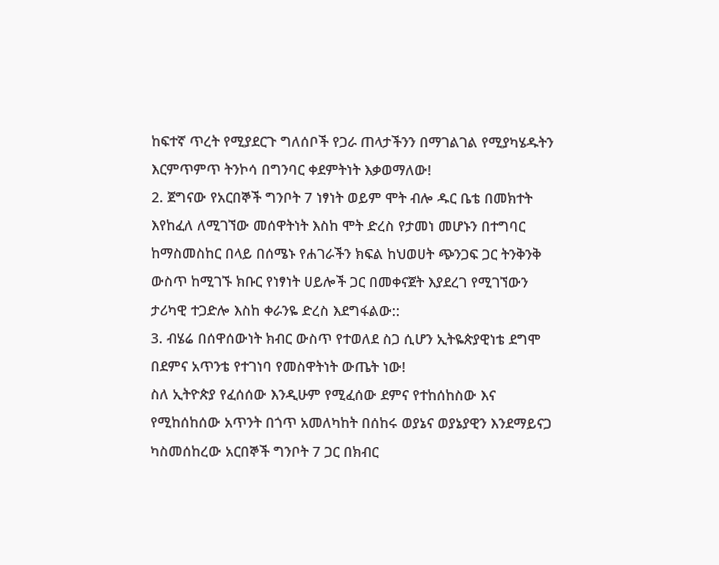ከፍተኛ ጥረት የሚያደርጉ ግለሰቦች የጋራ ጠላታችንን በማገልገል የሚያካሄዱትን እርምጥምጥ ትንኮሳ በግንባር ቀደምትነት እቃወማለው!
2. ጀግናው የአርበኞች ግንቦት 7 ነፃነት ወይም ሞት ብሎ ዱር ቤቴ በመክተት እየከፈለ ለሚገኘው መሰዋትነት እስከ ሞት ድረስ የታመነ መሆኑን በተግባር ከማስመስከር በላይ በሰሜኑ የሐገራችን ክፍል ከህወሀት ጭንጋፍ ጋር ትንቅንቅ ውስጥ ከሚገኙ ክቡር የነፃነት ሀይሎች ጋር በመቀናጀት እያደረገ የሚገኘውን ታሪካዊ ተጋድሎ እስከ ቀራንዬ ድረስ እደግፋልው::
3. ብሄሬ በሰዋሰውነት ክብር ውስጥ የተወለደ ስጋ ሲሆን ኢትዬጵያዊነቴ ደግሞ በደምና አጥንቴ የተገነባ የመስዋትነት ውጤት ነው!
ስለ ኢትዮጵያ የፈሰሰው እንዲሁም የሚፈሰው ደምና የተከሰከስው እና የሚከሰከሰው አጥንት በጎጥ አመለካከት በሰከሩ ወያኔና ወያኔያዊን እንደማይናጋ ካስመሰከረው አርበኞች ግንቦት 7 ጋር በክብር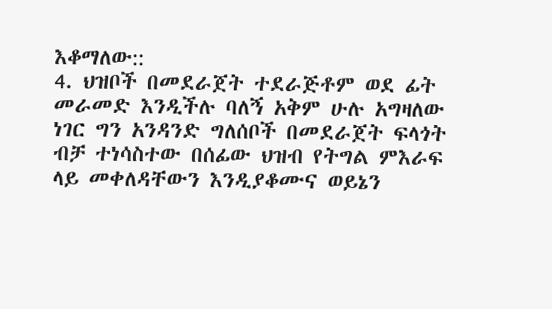እቆማለው::
4. ህዝቦች በመደራጀት ተደራጅቶም ወደ ፊት መራመድ እንዲችሉ ባለኝ አቅም ሁሉ አግዛለው ነገር ግን አንዳንድ ግለሰቦች በመደራጀት ፍላጎት ብቻ ተነሳስተው በሰፊው ህዝብ የትግል ምእራፍ ላይ መቀለዳቸውን እንዲያቆሙና ወይኔን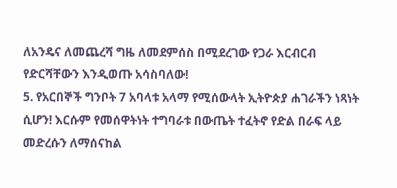ለአንዴና ለመጨረሻ ግዜ ለመደምሰስ በሚደረገው የጋራ እርብርብ የድርሻቸውን እንዲወጡ አሳስባለው!
5. የአርበኞች ግንቦት 7 አባላቱ አላማ የሚሰውላት ኢትዮጵያ ሐገራችን ነጻነት ሲሆን! እርሱም የመሰዋትነት ተግባራቱ በውጤት ተፈትኖ የድል በራፍ ላይ መድረሱን ለማሰናከል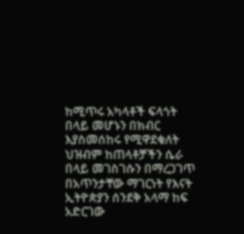ከሚጥሩ አካላቶች ፍላጎት በላይ መሆኑን በክብር እያስመሰከሩ የሚዋደቁለት ህዝብም ከጠላቶቻችን ሴራ በላይ መገስገሱን በማረጋገጥ በአጥንታቸው ማገርነት የእናት ኢትዮጵያን ሰንደቅ አላማ ከፍ አድርገው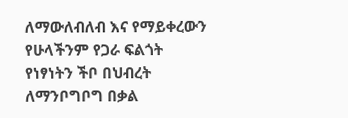ለማውለብለብ እና የማይቀረውን የሁላችንም የጋራ ፍልጎት የነፃነትን ችቦ በህብረት ለማንቦግቦግ በቃል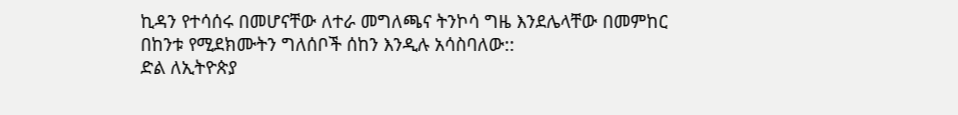ኪዳን የተሳሰሩ በመሆናቸው ለተራ መግለጫና ትንኮሳ ግዜ እንደሌላቸው በመምከር በከንቱ የሚደክሙትን ግለሰቦች ሰከን እንዲሉ አሳስባለው::
ድል ለኢትዮጵያ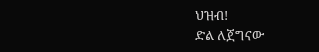ህዝብ!
ድል ለጀግናው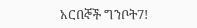አርበኞች ግንቦት7!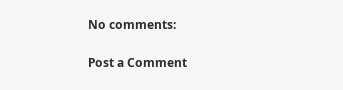No comments:

Post a Comment